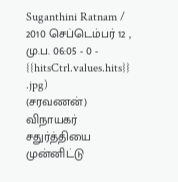Suganthini Ratnam / 2010 செப்டெம்பர் 12 , மு.ப. 06:05 - 0 - {{hitsCtrl.values.hits}}
.jpg)
(சரவணன்)
விநாயகர் சதுர்த்தியை முன்னிட்டு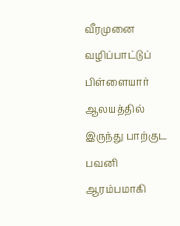வீரமுனை வழிப்பாட்டுப் பிள்ளையார் ஆலயத்தில் இருந்து பாற்குட பவனி ஆரம்பமாகி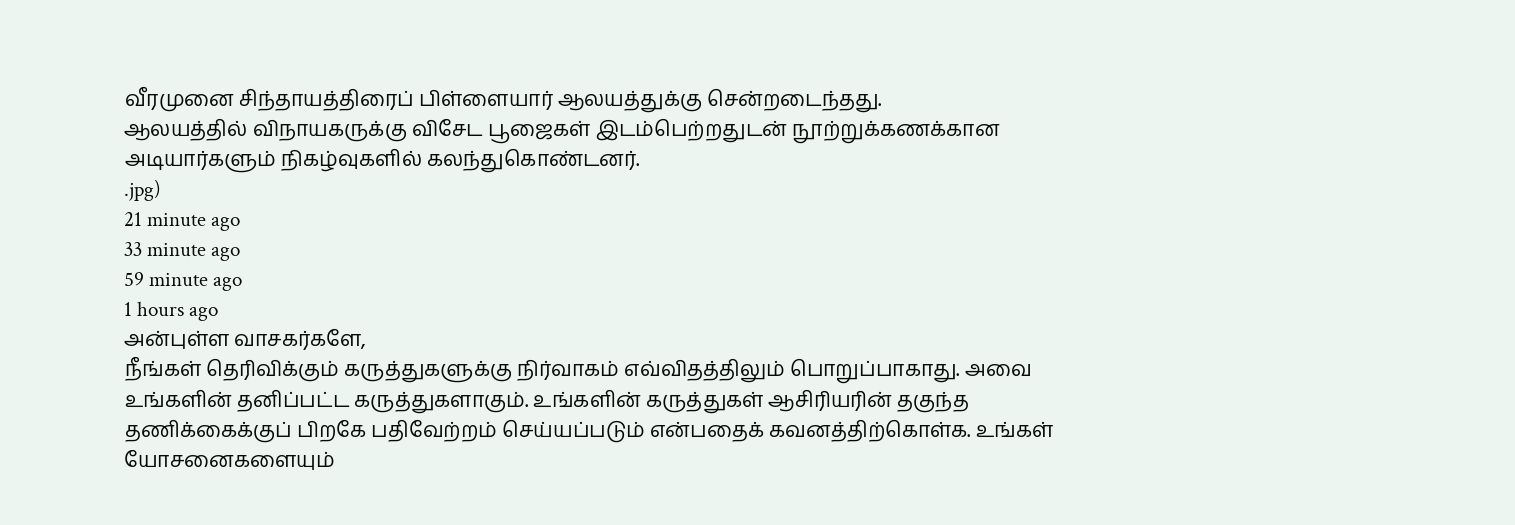வீரமுனை சிந்தாயத்திரைப் பிள்ளையார் ஆலயத்துக்கு சென்றடைந்தது.
ஆலயத்தில் விநாயகருக்கு விசேட பூஜைகள் இடம்பெற்றதுடன் நூற்றுக்கணக்கான அடியார்களும் நிகழ்வுகளில் கலந்துகொண்டனர்.
.jpg)
21 minute ago
33 minute ago
59 minute ago
1 hours ago
அன்புள்ள வாசகர்களே,
நீங்கள் தெரிவிக்கும் கருத்துகளுக்கு நிர்வாகம் எவ்விதத்திலும் பொறுப்பாகாது. அவை உங்களின் தனிப்பட்ட கருத்துகளாகும். உங்களின் கருத்துகள் ஆசிரியரின் தகுந்த தணிக்கைக்குப் பிறகே பதிவேற்றம் செய்யப்படும் என்பதைக் கவனத்திற்கொள்க. உங்கள் யோசனைகளையும்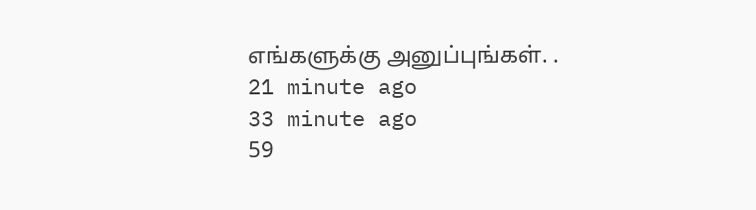எங்களுக்கு அனுப்புங்கள். .
21 minute ago
33 minute ago
59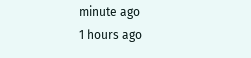minute ago
1 hours ago